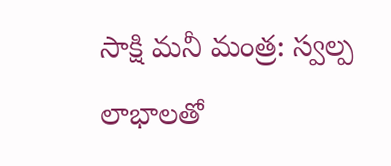సాక్షి మనీ మంత్ర: స్వల్ప లాభాలతో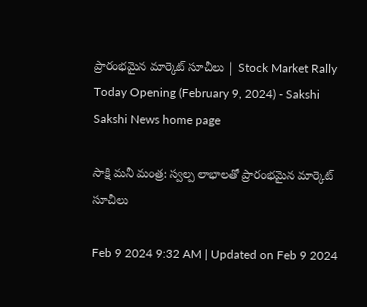ప్రారంభమైన మార్కెట్‌ సూచీలు | Stock Market Rally Today Opening (February 9, 2024) - Sakshi
Sakshi News home page

సాక్షి మనీ మంత్ర: స్వల్ప లాభాలతో ప్రారంభమైన మార్కెట్‌ సూచీలు

Feb 9 2024 9:32 AM | Updated on Feb 9 2024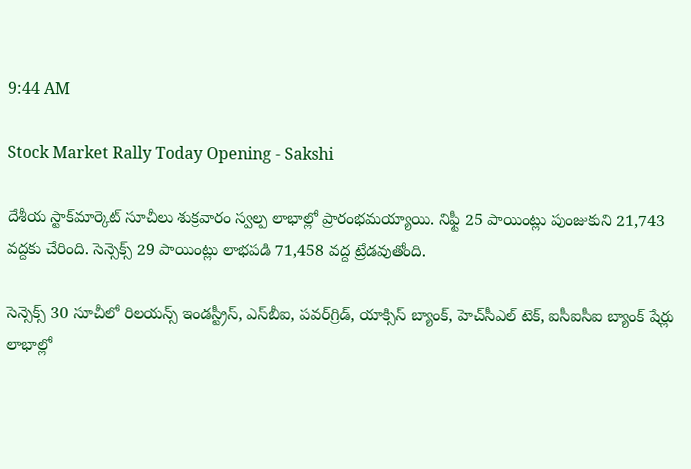9:44 AM

Stock Market Rally Today Opening - Sakshi

దేశీయ స్టాక్‌మార్కెట్‌ సూచీలు శుక్రవారం స్వల్ప లాభాల్లో ప్రారంభమయ్యాయి. నిఫ్టీ 25 పాయింట్లు పుంజుకుని 21,743 వద్దకు చేరింది. సెన్సెక్స్‌ 29 పాయింట్లు లాభపడి 71,458 వద్ద ట్రేడవుతోంది.

సెన్సెక్స్‌ 30 సూచీలో రిలయన్స్‌ ఇండస్ట్రీస్‌, ఎస్‌బీఐ, పవర్‌గ్రిడ్‌, యాక్సిస్‌ బ్యాంక్‌, హెచ్‌సీఎల్‌ టెక్‌, ఐసీఐసీఐ బ్యాంక్‌ షేర్లు లాభాల్లో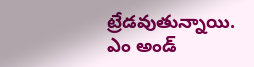ట్రేడవుతున్నాయి. ఎం అండ్‌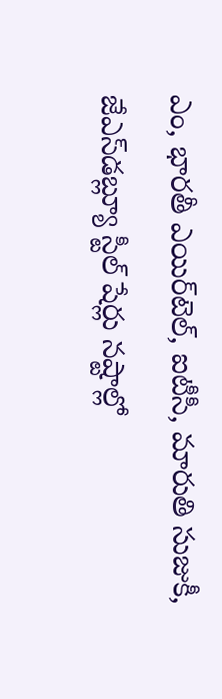ఎం, భారతీ ఎయిర్‌టెల్‌, ఐటీసీ, మారుతి సుజుకీ, జేఎస్‌డబ్ల్యూ స్టీల్‌ షేర్లు నష్టాల్లో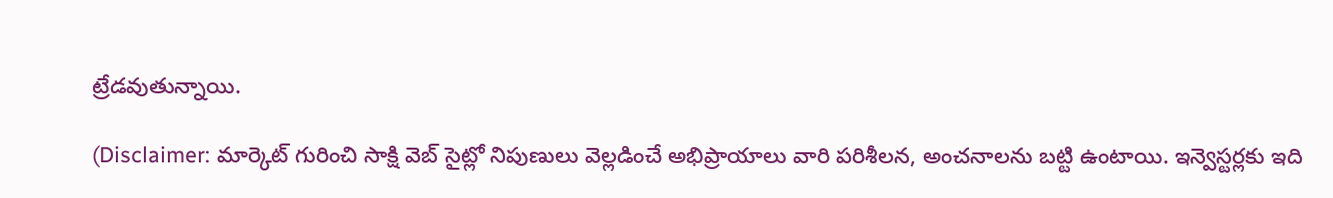ట్రేడవుతున్నాయి.

(Disclaimer: మార్కెట్ గురించి సాక్షి వెబ్ సైట్లో నిపుణులు వెల్లడించే అభిప్రాయాలు వారి పరిశీలన, అంచనాలను బట్టి ఉంటాయి. ఇన్వెస్టర్లకు ఇది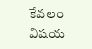కేవలం విషయ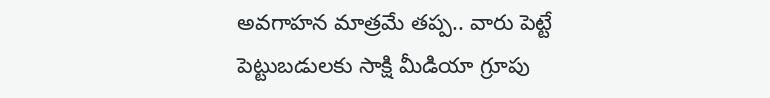అవగాహన మాత్రమే తప్ప.. వారు పెట్టే పెట్టుబడులకు సాక్షి మీడియా గ్రూపు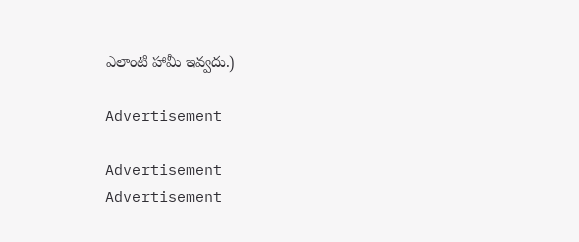ఎలాంటి హామీ ఇవ్వదు.)

Advertisement

Advertisement
Advertisement